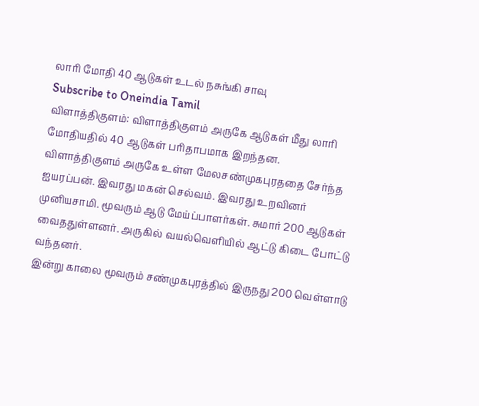லாரி மோதி 40 ஆடுகள் உடல் நசுங்கி சாவு
Subscribe to Oneindia Tamil
விளாத்திகுளம்: விளாத்திகுளம் அருகே ஆடுகள் மீது லாரி மோதியதில் 40 ஆடுகள் பரிதாபமாக இறந்தன.
விளாத்திகுளம் அருகே உள்ள மேலசண்முகபுரததை சேர்ந்த ஐயரப்பன். இவரது மகன் செல்வம். இவரது உறவினர் முனியசாமி. மூவரும் ஆடு மேய்ப்பாளர்கள். சுமார் 200 ஆடுகள் வைததுள்ளனர். அருகில் வயல்வெளியில் ஆட்டு கிடை போட்டு வந்தனர்.
இன்று காலை மூவரும் சண்முகபுரத்தில் இருநது 200 வெள்ளாடு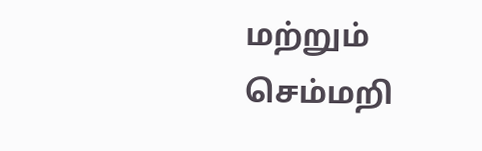மற்றும் செம்மறி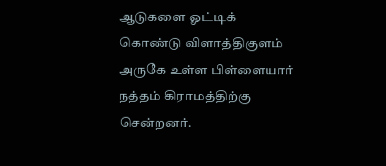ஆடுகளை ஓட்டிக் கொண்டு விளாத்திகுளம் அருகே உள்ள பிள்ளையார் நத்தம் கிராமத்திற்கு சென்றனர்.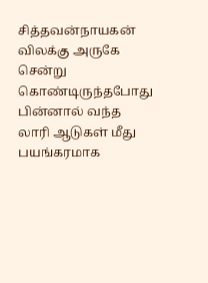சித்தவன்நாயகன் விலக்கு அருகே சென்று கொண்டிருந்தபோது பின்னால் வந்த லாரி ஆடுகள் மீது பயங்கரமாக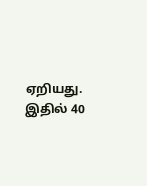ஏறியது.
இதில் 40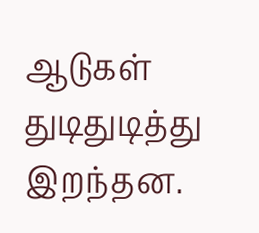ஆடுகள் துடிதுடித்து இறந்தன.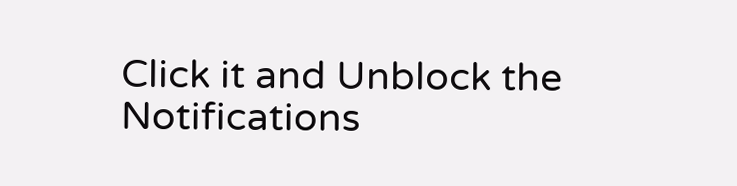Click it and Unblock the Notifications